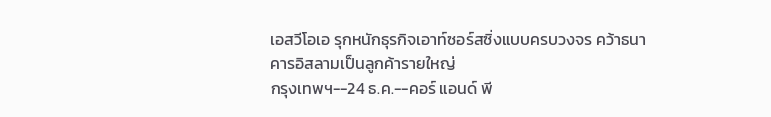เอสวีโอเอ รุกหนักธุรกิจเอาท์ซอร์สซิ่งแบบครบวงจร คว้าธนาคารอิสลามเป็นลูกค้ารายใหญ่
กรุงเทพฯ--24 ธ.ค.--คอร์ แอนด์ พี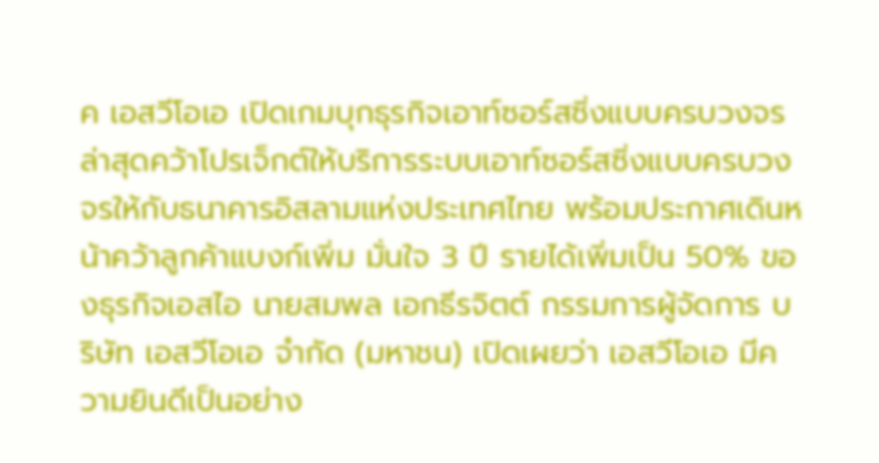ค เอสวีโอเอ เปิดเกมบุกธุรกิจเอาท์ซอร์สซิ่งแบบครบวงจร ล่าสุดคว้าโปรเจ็กต์ให้บริการระบบเอาท์ซอร์สซิ่งแบบครบวงจรให้กับธนาคารอิสลามแห่งประเทศไทย พร้อมประกาศเดินหน้าคว้าลูกค้าแบงก์เพิ่ม มั่นใจ 3 ปี รายได้เพิ่มเป็น 50% ของธุรกิจเอสไอ นายสมพล เอกธีรจิตต์ กรรมการผู้จัดการ บริษัท เอสวีโอเอ จำกัด (มหาชน) เปิดเผยว่า เอสวีโอเอ มีความยินดีเป็นอย่าง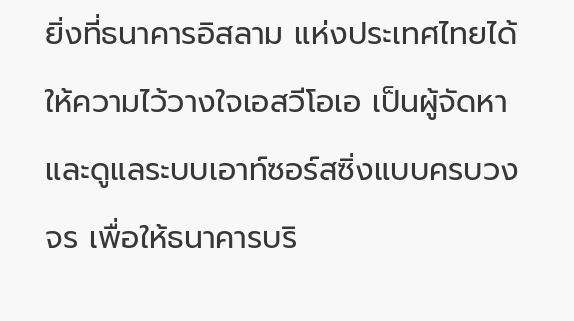ยิ่งที่ธนาคารอิสลาม แห่งประเทศไทยได้ให้ความไว้วางใจเอสวีโอเอ เป็นผู้จัดหาและดูแลระบบเอาท์ซอร์สซิ่งแบบครบวงจร เพื่อให้ธนาคารบริ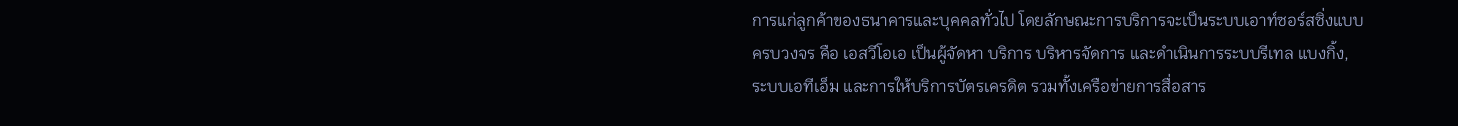การแก่ลูกค้าของธนาคารและบุคคลทั่วไป โดยลักษณะการบริการจะเป็นระบบเอาท์ซอร์สซิ่งแบบครบวงจร คือ เอสวีโอเอ เป็นผู้จัดหา บริการ บริหารจัดการ และดำเนินการระบบรีเทล แบงกิ้ง, ระบบเอทีเอ็ม และการให้บริการบัตรเครดิต รวมทั้งเครือข่ายการสื่อสาร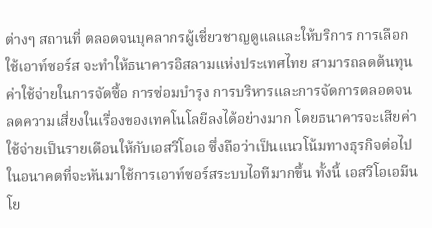ต่างๆ สถานที่ ตลอดจนบุคลากรผู้เชี่ยวชาญดูแลและให้บริการ การเลือกใช้เอาท์ซอร์ส จะทำให้ธนาคารอิสลามแห่งประเทศไทย สามารถลดต้นทุนค่าใช้จ่ายในการจัดซื้อ การซ่อมบำรุง การบริหารและการจัดการตลอดจนลดความเสี่ยงในเรื่องของเทคโนโลยีลงได้อย่างมาก โดยธนาคารจะเสียค่าใช้จ่ายเป็นรายเดือนให้กับเอสวีโอเอ ซึ่งถือว่าเป็นแนวโน้มทางธุรกิจต่อไปในอนาคตที่จะหันมาใช้การเอาท์ซอร์สระบบไอทีมากขึ้น ทั้งนี้ เอสวีโอเอมีนโย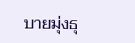บายมุ่งธุ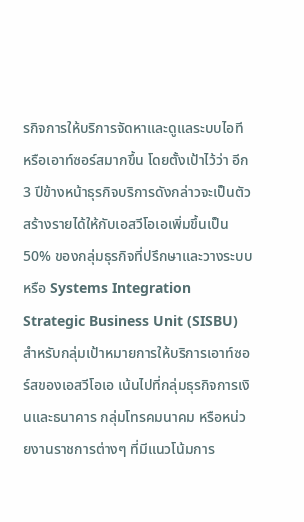รกิจการให้บริการจัดหาและดูแลระบบไอที หรือเอาท์ซอร์สมากขึ้น โดยตั้งเป้าไว้ว่า อีก 3 ปีข้างหน้าธุรกิจบริการดังกล่าวจะเป็นตัวสร้างรายได้ให้กับเอสวีโอเอเพิ่มขึ้นเป็น 50% ของกลุ่มธุรกิจที่ปรึกษาและวางระบบหรือ Systems Integration Strategic Business Unit (SISBU) สำหรับกลุ่มเป้าหมายการให้บริการเอาท์ซอร์สของเอสวีโอเอ เน้นไปที่กลุ่มธุรกิจการเงินและธนาคาร กลุ่มโทรคมนาคม หรือหน่วยงานราชการต่างๆ ที่มีแนวโน้มการ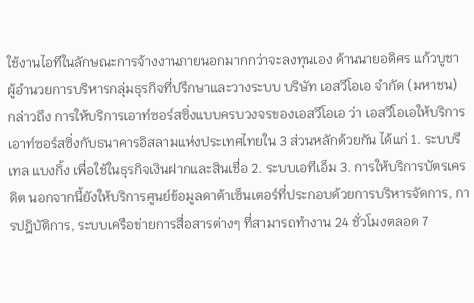ใช้งานไอทีในลักษณะการจ้างงานภายนอกมากกว่าจะลงทุนเอง ด้านนายอดิศร แก้วบูชา ผู้อำนวยการบริหารกลุ่มธุรกิจที่ปรึกษาและวางระบบ บริษัท เอสวีโอเอ จำกัด (มหาชน) กล่าวถึง การให้บริการเอาท์ซอร์สซิ่งแบบครบวงจรของเอสวีโอเอ ว่า เอสวีโอเอให้บริการเอาท์ซอร์สซิ่งกับธนาคารอิสลามแห่งประเทศไทยใน 3 ส่วนหลักด้วยกัน ได้แก่ 1. ระบบรีเทล แบงกิ้ง เพื่อใช้ในธุรกิจเงินฝากและสินเชื่อ 2. ระบบเอทีเอ็ม 3. การให้บริการบัตรเครดิต นอกจากนี้ยังให้บริการศูนย์ข้อมูลดาต้าเซ็นเตอร์ที่ประกอบด้วยการบริหารจัดการ, การปฎิบัติการ, ระบบเครือข่ายการสื่อสารต่างๆ ที่สามารถทำงาน 24 ชั่วโมงตลอด 7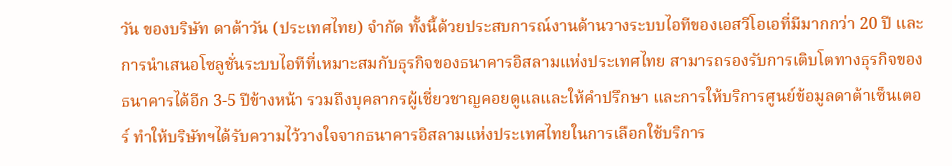วัน ของบริษัท ดาต้าวัน (ประเทศไทย) จำกัด ทั้งนี้ด้วยประสบการณ์งานด้านวางระบบไอทีของเอสวีโอเอที่มีมากกว่า 20 ปี และการนำเสนอโซลูชั่นระบบไอทีที่เหมาะสมกับธุรกิจของธนาคารอิสลามแห่งประเทศไทย สามารถรองรับการเติบโตทางธุรกิจของธนาคารได้อีก 3-5 ปีข้างหน้า รวมถึงบุคลากรผู้เชี่ยวชาญคอยดูแลและให้คำปรึกษา และการให้บริการศูนย์ข้อมูลดาต้าเซ็นเตอร์ ทำให้บริษัทฯได้รับความไว้วางใจจากธนาคารอิสลามแห่งประเทศไทยในการเลือกใช้บริการ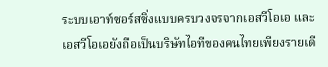ระบบเอาท์ซอร์สซิ่งแบบครบวงจรจากเอสวีโอเอ และเอสวีโอเอยังถือเป็นบริษัทไอทีของคนไทยเพียงรายเดี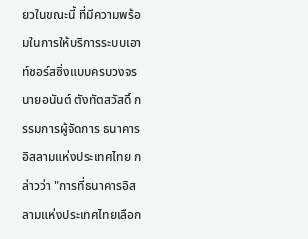ยวในขณะนี้ ที่มีความพร้อมในการให้บริการระบบเอาท์ซอร์สซิ่งแบบครบวงจร นายอนันต์ ตังทัตสวัสดิ์ กรรมการผู้จัดการ ธนาคารอิสลามแห่งประเทศไทย กล่าวว่า "การที่ธนาคารอิสลามแห่งประเทศไทยเลือก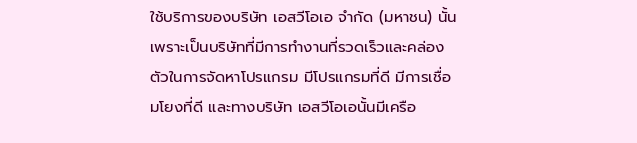ใช้บริการของบริษัท เอสวีโอเอ จำกัด (มหาชน) นั้น เพราะเป็นบริษัทที่มีการทำงานที่รวดเร็วและคล่องตัวในการจัดหาโปรแกรม มีโปรแกรมที่ดี มีการเชื่อมโยงที่ดี และทางบริษัท เอสวีโอเอนั้นมีเครือ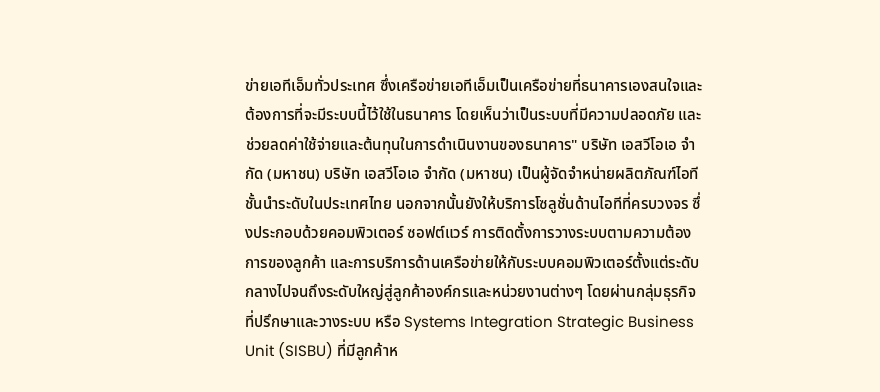ข่ายเอทีเอ็มทั่วประเทศ ซึ่งเครือข่ายเอทีเอ็มเป็นเครือข่ายที่ธนาคารเองสนใจและต้องการที่จะมีระบบนี้ไว้ใช้ในธนาคาร โดยเห็นว่าเป็นระบบที่มีความปลอดภัย และช่วยลดค่าใช้จ่ายและต้นทุนในการดำเนินงานของธนาคาร" บริษัท เอสวีโอเอ จำกัด (มหาชน) บริษัท เอสวีโอเอ จำกัด (มหาชน) เป็นผู้จัดจำหน่ายผลิตภัณฑ์ไอทีชั้นนำระดับในประเทศไทย นอกจากนั้นยังให้บริการโซลูชั่นด้านไอทีที่ครบวงจร ซึ่งประกอบด้วยคอมพิวเตอร์ ซอฟต์แวร์ การติดตั้งการวางระบบตามความต้องการของลูกค้า และการบริการด้านเครือข่ายให้กับระบบคอมพิวเตอร์ตั้งแต่ระดับกลางไปจนถึงระดับใหญ่สู่ลูกค้าองค์กรและหน่วยงานต่างๆ โดยผ่านกลุ่มธุรกิจที่ปรึกษาและวางระบบ หรือ Systems Integration Strategic Business Unit (SISBU) ที่มีลูกค้าห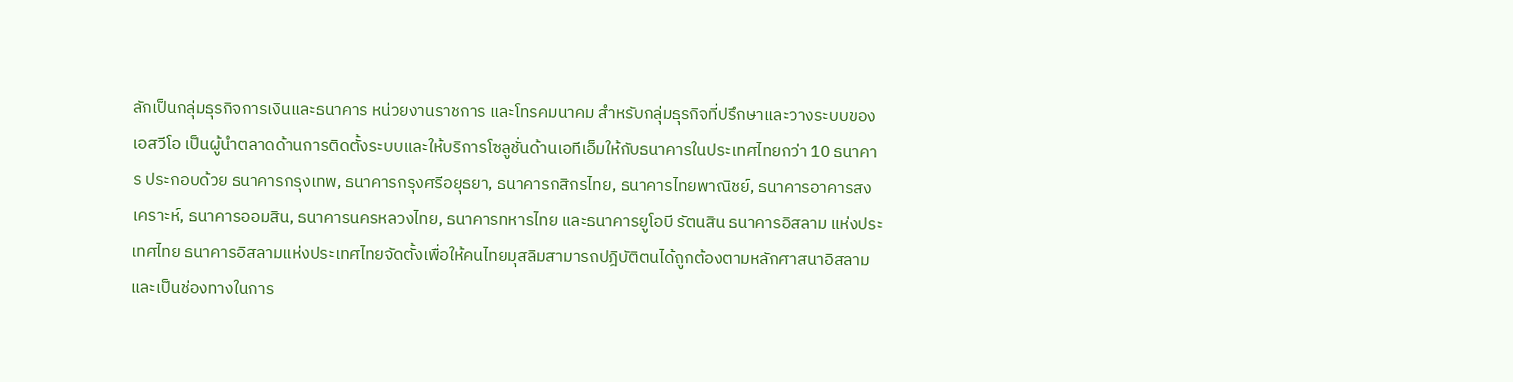ลักเป็นกลุ่มธุรกิจการเงินและธนาคาร หน่วยงานราชการ และโทรคมนาคม สำหรับกลุ่มธุรกิจที่ปรึกษาและวางระบบของเอสวีโอ เป็นผู้นำตลาดด้านการติดตั้งระบบและให้บริการโซลูชั่นด้านเอทีเอ็มให้กับธนาคารในประเทศไทยกว่า 10 ธนาคาร ประกอบด้วย ธนาคารกรุงเทพ, ธนาคารกรุงศรีอยุธยา, ธนาคารกสิกรไทย, ธนาคารไทยพาณิชย์, ธนาคารอาคารสงเคราะห์, ธนาคารออมสิน, ธนาคารนครหลวงไทย, ธนาคารทหารไทย และธนาคารยูโอบี รัตนสิน ธนาคารอิสลาม แห่งประเทศไทย ธนาคารอิสลามแห่งประเทศไทยจัดตั้งเพื่อให้คนไทยมุสลิมสามารถปฎิบัติตนได้ถูกต้องตามหลักศาสนาอิสลาม และเป็นช่องทางในการ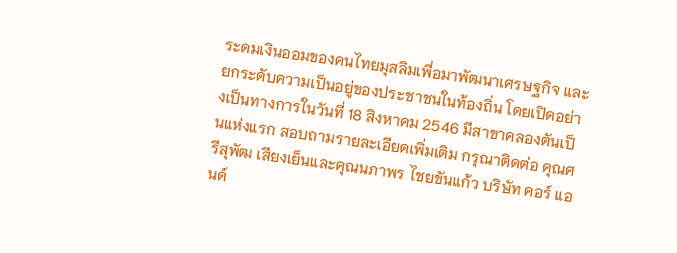ระดมเงินออมของคนไทยมุสลิมเพื่อมาพัฒนาเศรษฐกิจ และยกระดับความเป็นอยู่ของประชาชนในท้องถิ่น โดยเปิดอย่างเป็นทางการในวันที่ 18 สิงหาคม 2546 มีสาขาคลองตันเป็นแห่งแรก สอบถามรายละเอียดเพิ่มเติม กรุณาติดต่อ คุณศรีสุพัฒ เสียงเย็นและคุณนภาพร ไชยขันแก้ว บริษัท คอร์ แอนด์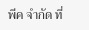พีค จำกัด ที่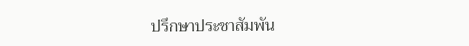ปรึกษาประชาสัมพัน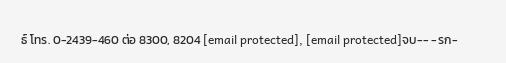ธ์ โทร. 0-2439-460 ต่อ 8300, 8204 [email protected], [email protected]จบ-- -รก-